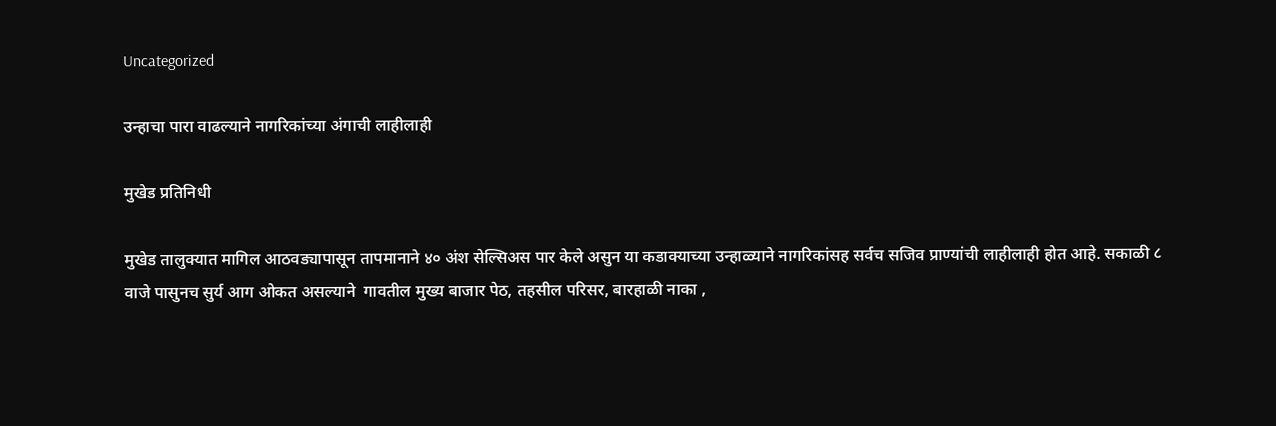Uncategorized

उन्हाचा पारा वाढल्याने नागरिकांच्या अंगाची लाहीलाही

मुखेड प्रतिनिधी

मुखेड तालुक्यात मागिल आठवड्यापासून तापमानाने ४० अंश सेल्सिअस पार केले असुन या कडाक्याच्या उन्हाळ्याने नागरिकांसह सर्वच सजिव प्राण्यांची लाहीलाही होत आहे. सकाळी ८ वाजे पासुनच सुर्य आग ओकत असल्याने  गावतील मुख्य बाजार पेठ, तहसील परिसर, बारहाळी नाका ,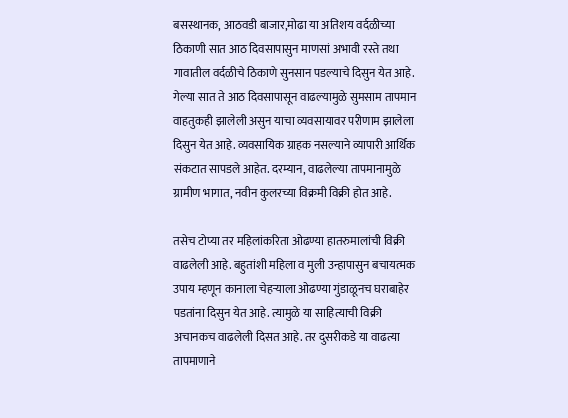बसस्थानक, आठवडी बाजार,मोढा या अतिशय वर्दळीच्या ठिकाणी सात आठ दिवसापासुन माणसां अभावी रस्ते तथा गावातील वर्दळीचे ठिकाणे सुनसान पडल्याचे दिसुन येत आहे. गेल्या सात ते आठ दिवसापासून वाढल्यामुळे सुमसाम तापमान वाहतुकही झालेली असुन याचा व्यवसायावर परीणाम झालेला दिसुन येत आहे. व्यवसायिक ग्राहक नसल्याने व्यापारी आर्थिक संकटात सापडले आहेत. दरम्यान, वाढलेल्या तापमानामुळे ग्रामीण भागात, नवीन कुलरच्या विक्रमी विक्री होत आहे.

तसेच टोप्या तर महिलांकरिता ओढण्या हातरुमालांची विक्री वाढलेली आहे. बहुतांशी महिला व मुली उन्हापासुन बचायत्मक उपाय म्हणून कानाला चेहऱ्याला ओढण्या गुंडाळूनच घराबाहेर पडतांना दिसुन येत आहे. त्यामुळे या साहित्याची विक्री अचानकच वाढलेली दिसत आहे. तर दुसरीकडे या वाढत्या तापमाणाने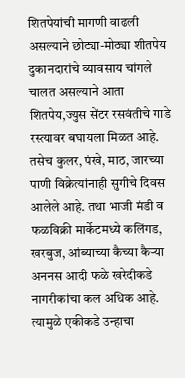शितपेयांची मागणी वाढली असल्याने छोट्या-मोठ्या शीतपेय दुकानदारांचे व्यावसाय चांगले चालत असल्याने आता शितपेय,ज्युस सेंटर रसवंतीचे गाडे रस्त्यावर बघायला मिळत आहे. तसेच कुलर, पंखे, माठ, जारच्या पाणी विक्रेत्यांनाही सुगीचे दिवस आलेले आहे. तथा भाजी मंडी व फळविक्री मार्केटमध्ये कलिंगड, खरबुज, आंब्याच्या कैच्या कैऱ्या अननस आदी फळे खरेदीकडे नागरीकांचा कल अधिक आहे. त्यामुळे एकीकडे उन्हाचा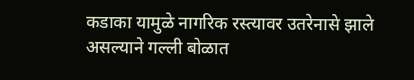कडाका यामुळे नागरिक रस्त्यावर उतरेनासे झाले असल्याने गल्ली बोळात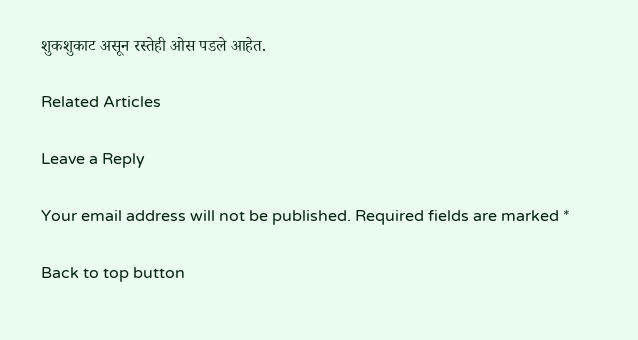शुकशुकाट असून रस्तेही ओस पडले आहेत.

Related Articles

Leave a Reply

Your email address will not be published. Required fields are marked *

Back to top button